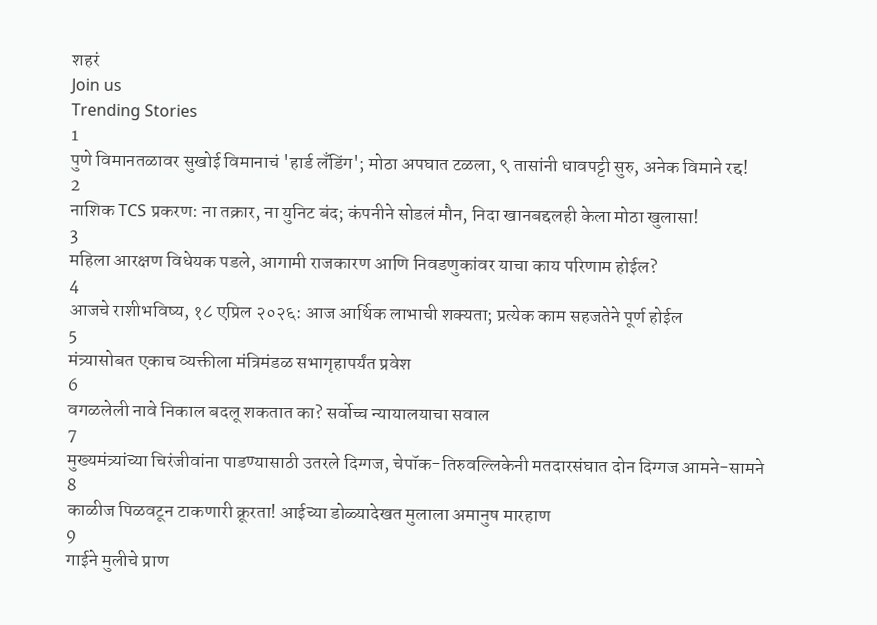शहरं
Join us
Trending Stories
1
पुणे विमानतळावर सुखोई विमानाचं 'हार्ड लँडिंग'; मोठा अपघात टळला, ९ तासांनी धावपट्टी सुरु, अनेक विमाने रद्द!
2
नाशिक TCS प्रकरण: ना तक्रार, ना युनिट बंद; कंपनीने सोडलं मौन, निदा खानबद्दलही केला मोठा खुलासा!
3
महिला आरक्षण विधेयक पडले, आगामी राजकारण आणि निवडणुकांवर याचा काय परिणाम होईल?
4
आजचे राशीभविष्य, १८ एप्रिल २०२६: आज आर्थिक लाभाची शक्यता; प्रत्येक काम सहजतेने पूर्ण होईल
5
मंत्र्यासोबत एकाच व्यक्तीला मंत्रिमंडळ सभागृहापर्यंत प्रवेश
6
वगळलेली नावे निकाल बदलू शकतात का? सर्वोच्च न्यायालयाचा सवाल
7
मुख्यमंत्र्यांच्या चिरंजीवांना पाडण्यासाठी उतरले दिग्गज, चेपॉक-तिरुवल्लिकेनी मतदारसंघात दोन दिग्गज आमने-सामने
8
काळीज पिळवटून टाकणारी क्रूरता! आईच्या डोळ्यादेखत मुलाला अमानुष मारहाण
9
गाईने मुलीचे प्राण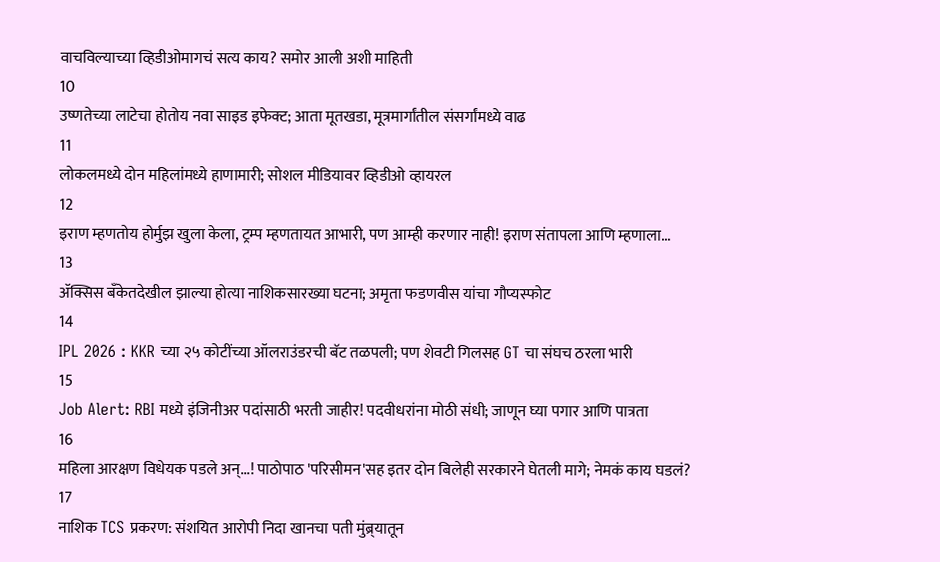वाचविल्याच्या व्हिडीओमागचं सत्य काय? समोर आली अशी माहिती
10
उष्णतेच्या लाटेचा होतोय नवा साइड इफेक्ट; आता मूतखडा, मूत्रमार्गांतील संसर्गांमध्ये वाढ
11
लोकलमध्ये दोन महिलांमध्ये हाणामारी; सोशल मीडियावर व्हिडीओ व्हायरल
12
इराण म्हणतोय होर्मुझ खुला केला, ट्रम्प म्हणतायत आभारी, पण आम्ही करणार नाही! इराण संतापला आणि म्हणाला...
13
ॲक्सिस बँकेतदेखील झाल्या होत्या नाशिकसारख्या घटना; अमृता फडणवीस यांचा गौप्यस्फोट
14
IPL 2026 : KKR च्या २५ कोटींच्या ऑलराउंडरची बॅट तळपली; पण शेवटी गिलसह GT चा संघच ठरला भारी
15
Job Alert: RBI मध्ये इंजिनीअर पदांसाठी भरती जाहीर! पदवीधरांना मोठी संधी; जाणून घ्या पगार आणि पात्रता
16
महिला आरक्षण विधेयक पडले अन्...! पाठोपाठ 'परिसीमन'सह इतर दोन बिलेही सरकारने घेतली मागे; नेमकं काय घडलं?
17
नाशिक TCS प्रकरण: संशयित आरोपी निदा खानचा पती मुंब्र्यातून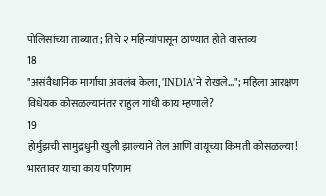पोलिसांच्या ताब्यात; तिचे २ महिन्यांपासून ठाण्यात होते वास्तव्य
18
"असंवैधानिक मार्गाचा अवलंब केला, 'INDIA'ने रोखले..."; महिला आरक्षण विधेयक कोसळल्यानंतर राहुल गांधी काय म्हणाले?
19
होर्मुझची सामुद्रधुनी खुली झाल्याने तेल आणि वायूच्या किमती कोसळल्या! भारतावर याचा काय परिणाम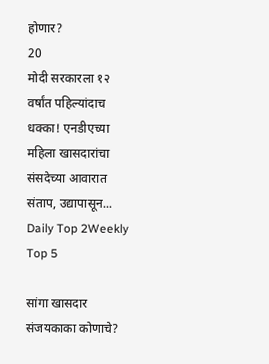होणार?
20
मोदी सरकारला १२ वर्षांत पहिल्यांदाच धक्का! एनडीएच्या महिला खासदारांचा संसदेच्या आवारात संताप, उद्यापासून...
Daily Top 2Weekly Top 5

सांगा खासदार संजयकाका कोणाचे?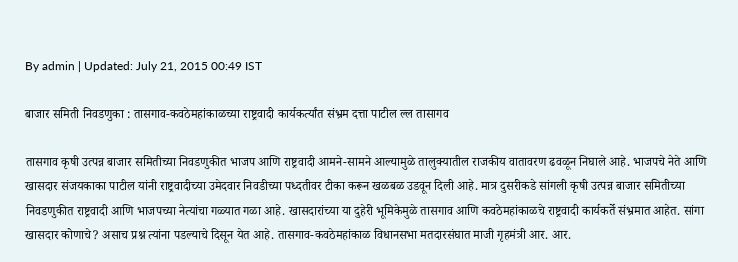By admin | Updated: July 21, 2015 00:49 IST

बाजार समिती निवडणुका : तासगाव-कवठेमहांकाळच्या राष्ट्रवादी कार्यकर्त्यांत संभ्रम दत्ता पाटील ल्ल तासागव

तासगाव कृषी उत्पन्न बाजार समितीच्या निवडणुकीत भाजप आणि राष्ट्रवादी आमने-सामने आल्यामुळे तालुक्यातील राजकीय वातावरण ढवळून निघाले आहे. भाजपचे नेते आणि खासदार संजयकाका पाटील यांनी राष्ट्रवादीच्या उमेदवार निवडीच्या पध्दतीवर टीका करून खळबळ उडवून दिली आहे. मात्र दुसरीकडे सांगली कृषी उत्पन्न बाजार समितीच्या निवडणुकीत राष्ट्रवादी आणि भाजपच्या नेत्यांचा गळ्यात गळा आहे. खासदारांच्या या दुहेरी भूमिकेमुळे तासगाव आणि कवठेमहांकाळचे राष्ट्रवादी कार्यकर्ते संभ्रमात आहेत. सांगा खासदार कोणाचे? असाच प्रश्न त्यांना पडल्याचे दिसून येत आहे. तासगाव-कवठेमहांकाळ विधानसभा मतदारसंघात माजी गृहमंत्री आर. आर.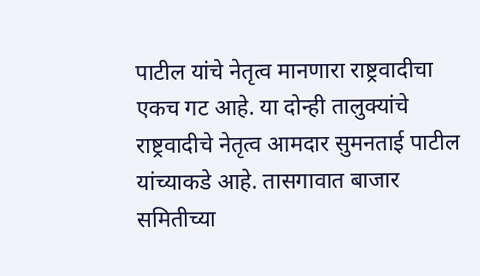पाटील यांचे नेतृत्व मानणारा राष्ट्रवादीचा एकच गट आहे. या दोन्ही तालुक्यांचे राष्ट्रवादीचे नेतृत्व आमदार सुमनताई पाटील यांच्याकडे आहे. तासगावात बाजार समितीच्या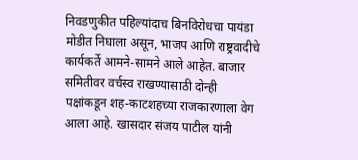निवडणुकीत पहिल्यांदाच बिनविरोधचा पायंडा मोडीत निघाला असून, भाजप आणि राष्ट्रवादीचे कार्यकर्ते आमने-सामने आले आहेत. बाजार समितीवर वर्चस्व राखण्यासाठी दोन्ही पक्षांकडून शह-काटशहच्या राजकारणाला वेग आला आहे. खासदार संजय पाटील यांनी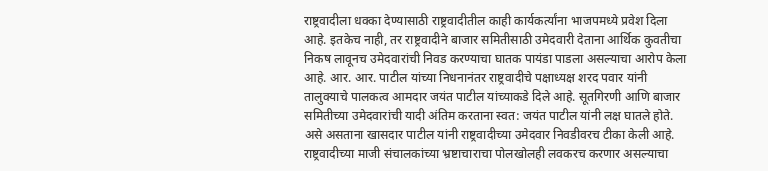राष्ट्रवादीला धक्का देण्यासाठी राष्ट्रवादीतील काही कार्यकर्त्यांना भाजपमध्ये प्रवेश दिला आहे. इतकेच नाही, तर राष्ट्रवादीने बाजार समितीसाठी उमेदवारी देताना आर्थिक कुवतीचा निकष लावूनच उमेदवारांची निवड करण्याचा घातक पायंडा पाडला असल्याचा आरोप केला आहे. आर. आर. पाटील यांच्या निधनानंतर राष्ट्रवादीचे पक्षाध्यक्ष शरद पवार यांनी तालुक्याचे पालकत्व आमदार जयंत पाटील यांच्याकडे दिले आहे. सूतगिरणी आणि बाजार समितीच्या उमेदवारांची यादी अंतिम करताना स्वत: जयंत पाटील यांनी लक्ष घातले होते. असे असताना खासदार पाटील यांनी राष्ट्रवादीच्या उमेदवार निवडीवरच टीका केली आहे. राष्ट्रवादीच्या माजी संचालकांच्या भ्रष्टाचाराचा पोलखोलही लवकरच करणार असल्याचा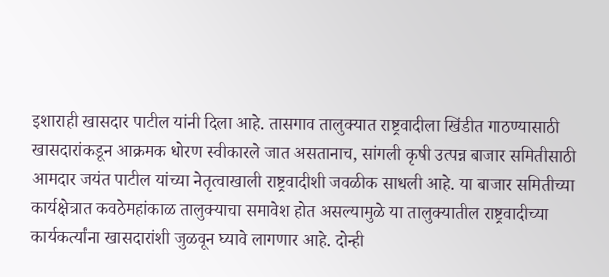इशाराही खासदार पाटील यांनी दिला आहे. तासगाव तालुक्यात राष्ट्रवादीला खिंडीत गाठण्यासाठी खासदारांकडून आक्रमक धोरण स्वीकारले जात असतानाच, सांगली कृषी उत्पन्न बाजार समितीसाठी आमदार जयंत पाटील यांच्या नेतृत्वाखाली राष्ट्रवादीशी जवळीक साधली आहे. या बाजार समितीच्या कार्यक्षेत्रात कवठेमहांकाळ तालुक्याचा समावेश होत असल्यामुळे या तालुक्यातील राष्ट्रवादीच्या कार्यकर्त्यांना खासदारांशी जुळवून घ्यावे लागणार आहे. दोन्ही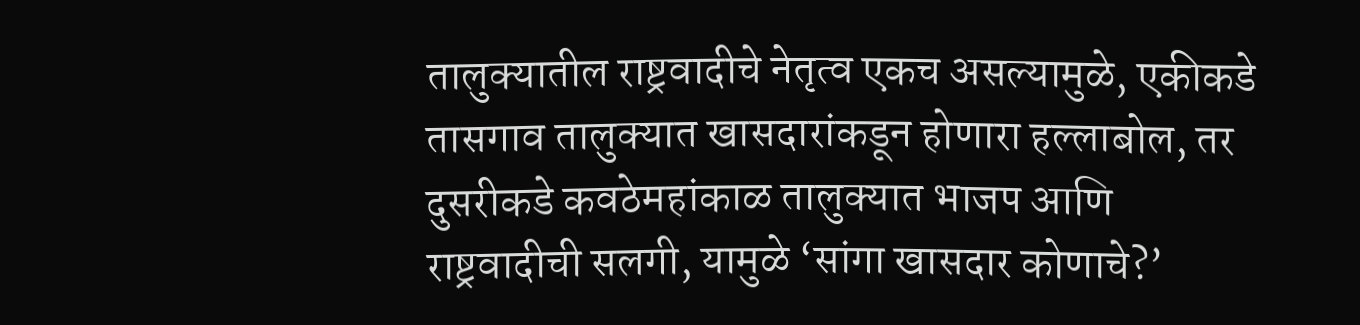तालुक्यातील राष्ट्रवादीचे नेतृत्व एकच असल्यामुळे, एकीकडे तासगाव तालुक्यात खासदारांकडून होणारा हल्लाबोल, तर दुसरीकडे कवठेमहांकाळ तालुक्यात भाजप आणि राष्ट्रवादीची सलगी, यामुळे ‘सांगा खासदार कोणाचे?’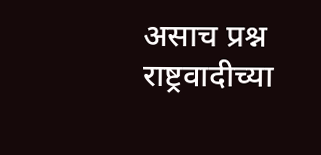असाच प्रश्न राष्ट्रवादीच्या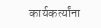कार्यकर्त्यांना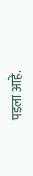पडला आहे.